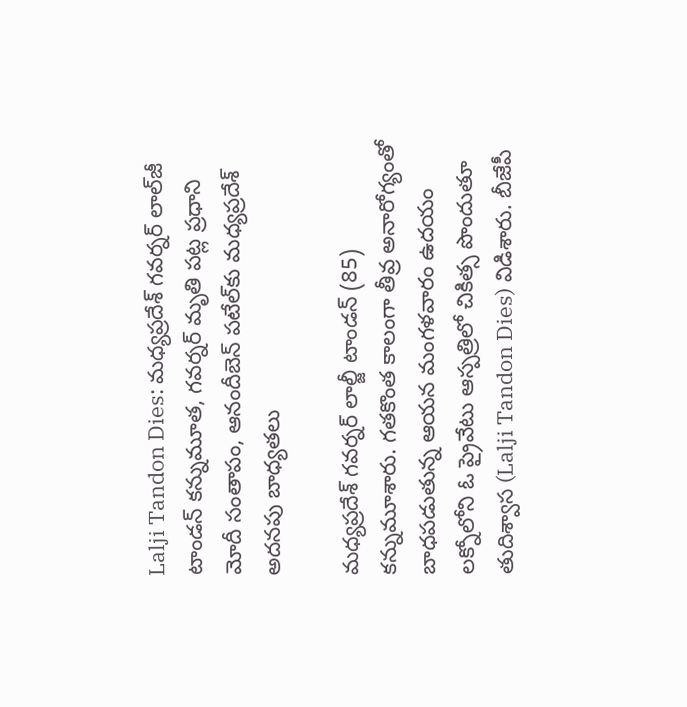Lalji Tandon Dies: మధ్యప్రదేశ్‌ గవర్నర్‌ లాల్‌జీ టాండన్ కన్నుమూత, గ‌వ‌ర్న‌ర్ మృతి ప‌ట్ల ప్ర‌ధాని మోదీ సంతాపం, ఆనందీబెన్ పటేల్‌కు మధ్యప్రదేశ్ అదనపు బాధ్యతల‌ు

మధ్యప్రదేశ్‌ గవర్నర్‌ లాల్జీ టాండన్ (85) కన్నుమూశారు. గతకొంత కాలంగా తీవ్ర అనారోగ్యంతో బాధపడుతున్న ఆయన మంగళవారం ఉదయం లక్నోలోని ఓ ప్రైవేటు ఆస్పత్రిలో చికిత్స పొందుతూ తుదిశ్వాస (Lalji Tandon Dies) విడిశారు. బీజేపీ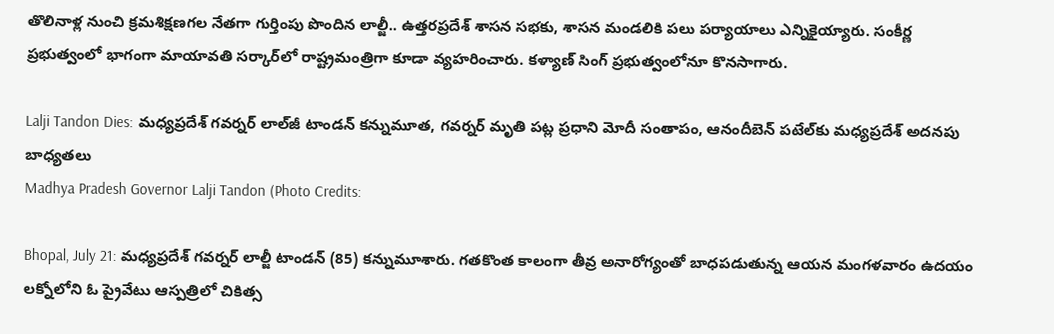తొలినాళ్ల నుంచి క్రమశిక్షణగల నేతగా గుర్తింపు పొందిన లాల్జీ.. ఉత్తరప్రదేశ్‌ శాసన సభకు, శాసన మండలికి పలు పర్యాయాలు ఎన్నికైయ్యారు. సంకీర్ణ ప్రభుత్వంలో భాగంగా మాయావతి సర్కార్‌లో రాష్ట్రమంత్రిగా కూడా వ్యహరించారు. కళ్యాణ్‌ సింగ్‌ ప్రభుత్వంలోనూ కొనసాగారు.

Lalji Tandon Dies: మధ్యప్రదేశ్‌ గవర్నర్‌ లాల్‌జీ టాండన్ కన్నుమూత, గ‌వ‌ర్న‌ర్ మృతి ప‌ట్ల ప్ర‌ధాని మోదీ సంతాపం, ఆనందీబెన్ పటేల్‌కు మధ్యప్రదేశ్ అదనపు బాధ్యతల‌ు
Madhya Pradesh Governor Lalji Tandon (Photo Credits:

Bhopal, July 21: మధ్యప్రదేశ్‌ గవర్నర్‌ లాల్జీ టాండన్ (85) కన్నుమూశారు. గతకొంత కాలంగా తీవ్ర అనారోగ్యంతో బాధపడుతున్న ఆయన మంగళవారం ఉదయం లక్నోలోని ఓ ప్రైవేటు ఆస్పత్రిలో చికిత్స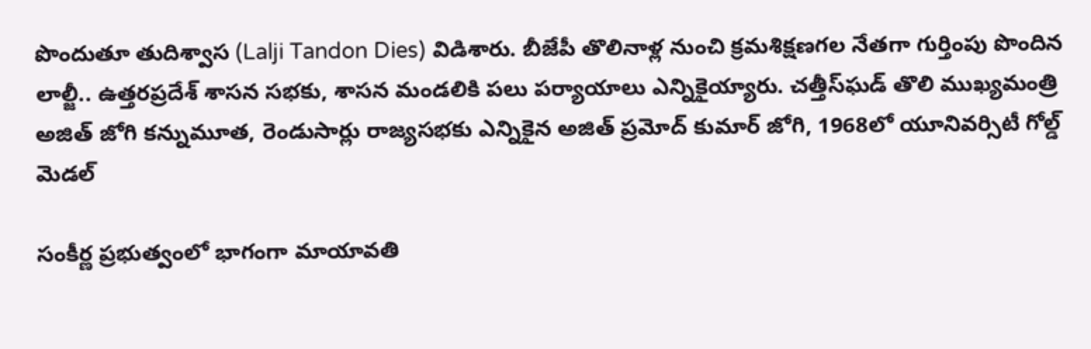పొందుతూ తుదిశ్వాస (Lalji Tandon Dies) విడిశారు. బీజేపీ తొలినాళ్ల నుంచి క్రమశిక్షణగల నేతగా గుర్తింపు పొందిన లాల్జీ.. ఉత్తరప్రదేశ్‌ శాసన సభకు, శాసన మండలికి పలు పర్యాయాలు ఎన్నికైయ్యారు. చ‌త్తీస్‌ఘ‌డ్ తొలి ముఖ్య‌మంత్రి అజిత్ జోగి కన్నుమూత, రెండుసార్లు రాజ్య‌స‌భ‌కు ఎ‌న్నికైన అజిత్ ప్ర‌మోద్ కుమార్ జోగి, 1968లో యూనివ‌ర్సిటీ గోల్డ్ మెడ‌ల్

సంకీర్ణ ప్రభుత్వంలో భాగంగా మాయావతి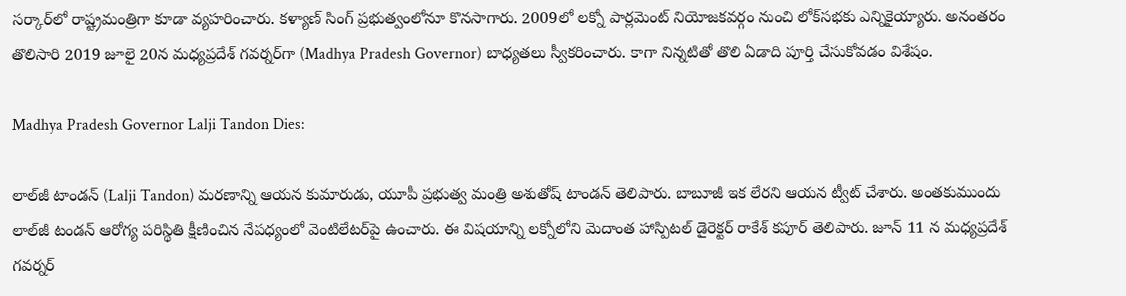సర్కార్‌లో రాష్ట్రమంత్రిగా కూడా వ్యహరించారు. కళ్యాణ్‌ సింగ్‌ ప్రభుత్వంలోనూ కొనసాగారు. 2009లో లక్నో పార్లమెంట్‌ నియోజకవర్గం నుంచి లోక్‌సభకు ఎన్నికైయ్యారు. అనంతరం తొలిసారి 2019 జూలై 20న మధ్యప్రదేశ్‌ గవర్నర్‌గా (Madhya Pradesh Governor) బాధ్యతలు స్వీకరించారు. కాగా నిన్నటితో తొలి ఏడాది పూర్తి చేసుకోవడం విశేషం.

Madhya Pradesh Governor Lalji Tandon Dies:

లాల్‌జీ టాండన్ (Lalji Tandon) మరణాన్ని ఆయన కుమారుడు, యూపీ ప్రభుత్వ మంత్రి అశుతోష్ టాండ‌న్ తెలిపారు. బాబూజీ ఇక లేరని ఆయన ట్వీట్ చేశారు. అంత‌కుముందు లాల్‌జీ టండన్ ఆరోగ్య ప‌రిస్థితి క్షీణించిన నేప‌ధ్యంలో వెంటిలేటర్‌పై ఉంచారు. ఈ విష‌యాన్ని‌ లక్నోలోని మెదాంత హాస్పిటల్ డైరెక్టర్ రాకేశ్ కపూర్ తెలిపారు. జూన్ 11 న మధ్యప్రదేశ్ గవర్నర్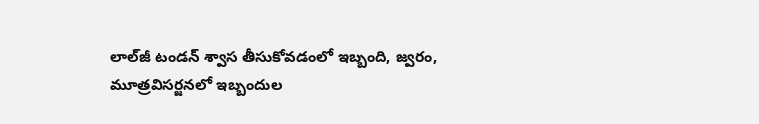లాల్‌జీ టండన్ శ్వాస తీసుకోవడంలో ఇబ్బంది, జ్వరం, మూత్రవిసర్జనలో ఇబ్బందుల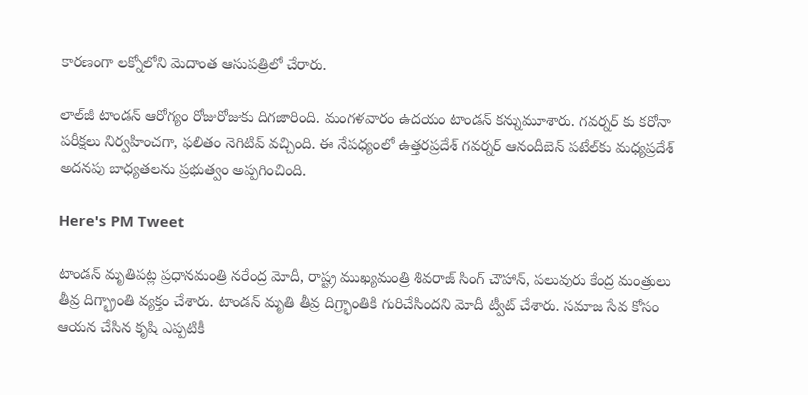కారణంగా లక్నోలోని మెదాంత ఆసుపత్రిలో చేరారు.

లాల్‌జీ టాండన్ ఆరోగ్యం రోజురోజుకు దిగజారింది. మంగ‌ళ‌వారం ఉద‌యం టాండ‌న్ క‌న్నుమూశారు. గ‌వ‌ర్న‌ర్ కు క‌రోనా ప‌రీక్ష‌లు నిర్వ‌హించ‌గా, ఫ‌లితం నెగిటివ్ వ‌చ్చింది. ఈ నేప‌ధ్యంలో ఉత్తరప్రదేశ్ గవర్నర్ ఆనందీబెన్ పటేల్‌కు మధ్యప్రదేశ్ అదనపు బాధ్యతల‌ను ప్ర‌భుత్వం అప్ప‌గించింది.

Here's PM Tweet

టాండన్ మృతిపట్ల ప్రధానమంత్రి నరేంద్ర మోదీ, రాష్ట్ర ముఖ్యమంత్రి శివరాజ్‌ సింగ్‌ చౌహాన్‌, పలువురు కేంద్ర మంత్రులు తీవ్ర దిగ్భ్రాంతి వ్యక్తం చేశారు. టాండ‌న్ మృతి తీవ్ర దిగ్ర్భాంతికి గురిచేసింద‌ని మోదీ ట్వీట్ చేశారు. స‌మాజ సేవ కోసం ఆయ‌న చేసిన కృషి ఎప్ప‌టికీ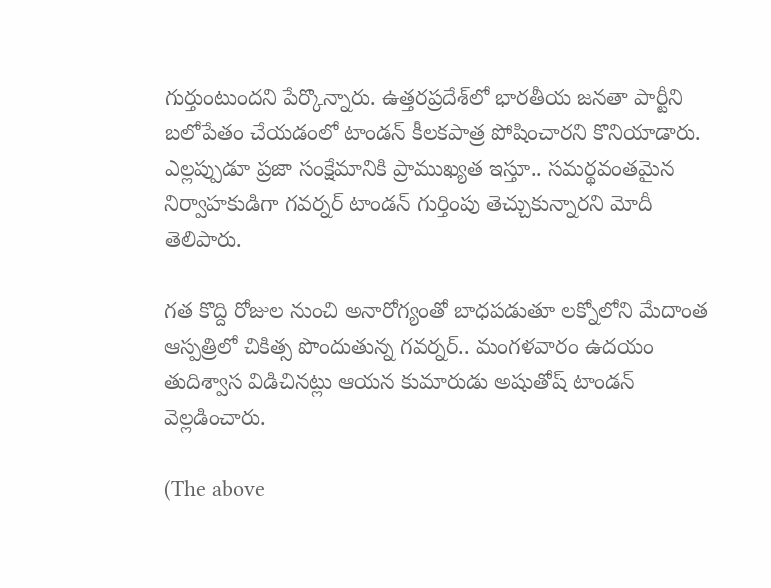గుర్తుంటుంద‌ని పేర్కొన్నారు. ఉత్త‌ర‌ప్ర‌దేశ్‌లో భార‌తీయ జ‌న‌తా పార్టీని బ‌లోపేతం చేయ‌డంలో టాండ‌న్ కీల‌క‌పాత్ర పోషించార‌ని కొనియాడారు. ఎల్ల‌ప్పుడూ ప్ర‌జా సంక్షేమానికి ప్రాముఖ్య‌త ఇస్తూ.. స‌మ‌ర్థ‌వంత‌మైన నిర్వాహ‌కుడిగా గ‌వ‌ర్న‌ర్ టాండ‌న్ గుర్తింపు తెచ్చుకున్నార‌ని మోదీ తెలిపారు.

గత కొద్ది రోజుల నుంచి అనారోగ్యంతో బాధపడుతూ ల‌క్నోలోని మేదాంత‌ ఆస్పత్రిలో చికిత్స పొందుతున్న గవర్నర్‌.. మంగళవారం ఉదయం తుదిశ్వాస విడిచినట్లు ఆయన కుమారుడు అషుతోష్‌ టాండన్‌ వెల్లడించారు.

(The above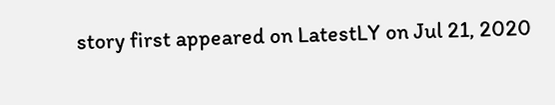story first appeared on LatestLY on Jul 21, 2020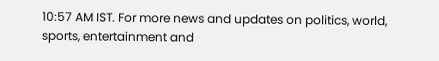10:57 AM IST. For more news and updates on politics, world, sports, entertainment and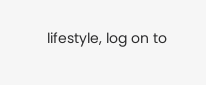lifestyle, log on to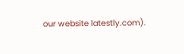our website latestly.com).